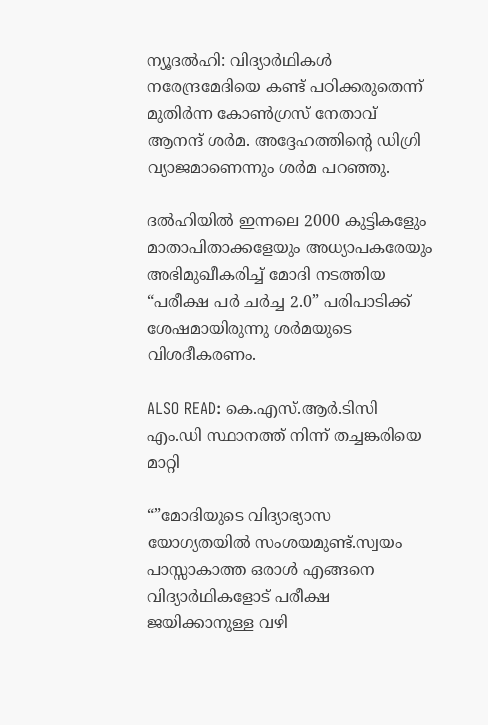ന്യൂദല്‍ഹി: വിദ്യാര്‍ഥികള്‍ നരേന്ദ്രമേദിയെ കണ്ട് പഠിക്കരുതെന്ന് മുതിര്‍ന്ന കോണ്‍ഗ്രസ് നേതാവ് ആനന്ദ് ശര്‍മ. അദ്ദേഹത്തിന്റെ ഡിഗ്രി വ്യാജമാണെന്നും ശര്‍മ പറഞ്ഞു.

ദല്‍ഹിയില്‍ ഇന്നലെ 2000 കുട്ടികളേും മാതാപിതാക്കളേയും അധ്യാപകരേയും അഭിമുഖീകരിച്ച് മോദി നടത്തിയ “പരീക്ഷ പര്‍ ചര്‍ച്ച 2.0” പരിപാടിക്ക് ശേഷമായിരുന്നു ശര്‍മയുടെ വിശദീകരണം.

ALSO READ: കെ.എസ്.ആര്‍.ടിസി എം.ഡി സ്ഥാനത്ത് നിന്ന് തച്ചങ്കരിയെ മാറ്റി

“”മോദിയുടെ വിദ്യാഭ്യാസ യോഗ്യതയില്‍ സംശയമുണ്ട്.സ്വയം പാസ്സാകാത്ത ഒരാള്‍ എങ്ങനെ വിദ്യാര്‍ഥികളോട് പരീക്ഷ ജയിക്കാനുള്ള വഴി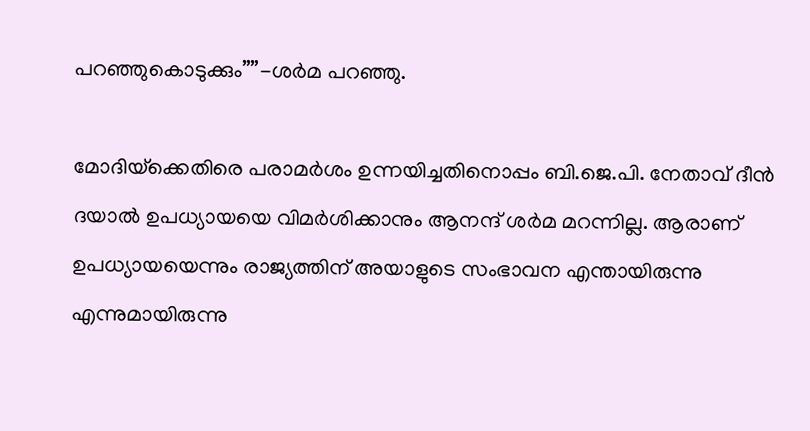പറഞ്ഞുകൊടുക്കും””-ശര്‍മ പറഞ്ഞു.

മോദിയ്‌ക്കെതിരെ പരാമര്‍ശം ഉന്നയിച്ചതിനൊപ്പം ബി.ജെ.പി. നേതാവ് ദീന്‍ ദയാല്‍ ഉപധ്യായയെ വിമര്‍ശിക്കാനും ആനന്ദ് ശര്‍മ മറന്നില്ല. ആരാണ് ഉപധ്യായയെന്നും രാജ്യത്തിന് അയാളുടെ സംഭാവന എന്തായിരുന്നു എന്നുമായിരുന്നു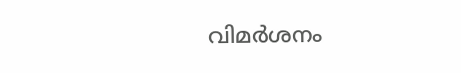വിമര്‍ശനം